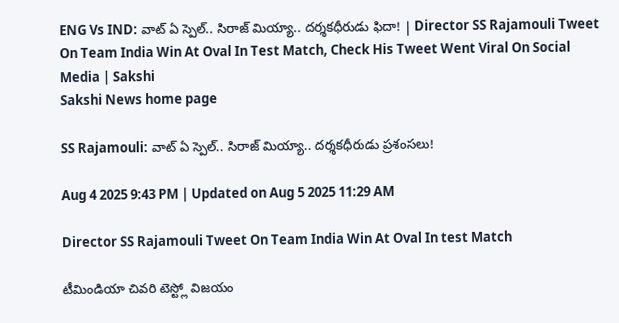ENG Vs IND: వాట్‌ ఏ స్పెల్.. సిరాజ్ మియ్యా.. దర్శకధీరుడు ఫిదా! | Director SS Rajamouli Tweet On Team India Win At Oval In Test Match, Check His Tweet Went Viral On Social Media | Sakshi
Sakshi News home page

SS Rajamouli: వాట్‌ ఏ స్పెల్.. సిరాజ్ మియ్యా.. దర్శకధీరుడు ప్రశంసలు!

Aug 4 2025 9:43 PM | Updated on Aug 5 2025 11:29 AM

Director SS Rajamouli Tweet On Team India Win At Oval In test Match

టీమిండియా చివరి టెస్ట్లో విజయం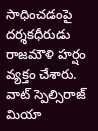సాధించడంపై దర్శకధీరుడు రాజమౌళి హర్షం వ్యక్తం చేశారు. వాట్ స్పెల్సిరాజ్ మియా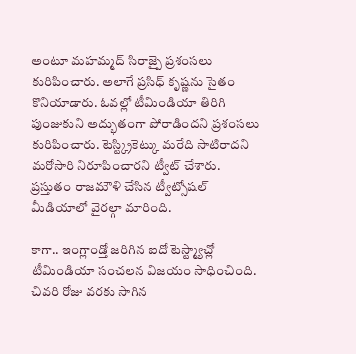అంటూ మహమ్మద్ సిరాజ్పై ప్రశంసలు కురిపించారు. అలాగే ప్రసిధ్ కృష్ణను సైతం కొనియాడారు. ఓవల్లో టీమిండియా తిరిగి పుంజుకుని అద్భుతంగా పోరాడిందని ప్రశంసలు కురిపించారు. టెస్ట్క్రికెట్కు మరేది సాటిరాదని మరోసారి నిరూపించారని ట్వీట్ చేశారు. ప్రస్తుతం రాజమౌళి చేసిన ట్వీట్సోషల్ మీడియాలో వైరల్గా మారింది.

కాగా.. ఇంగ్లాండ్తో జరిగిన ఐదో టెస్ట్మ్యాచ్లో టీమిండియా సంచలన విజయం సాధించింది. చివరి రోజు వరకు సాగిన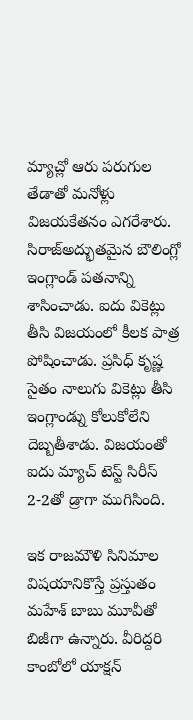మ్యాచ్లో ఆరు పరుగుల తేడాతో మనోళ్లు విజయకేతనం ఎగరేశారు. సిరాజ్అద్భుతమైన బౌలింగ్లో ఇంగ్లాండ్ పతనాన్ని శాసించాడు. ఐదు వికెట్లు తీసి విజయంలో కీలక పాత్ర పోషించాడు. ప్రసిధ్ కృష్ణ సైతం నాలుగు వికెట్లు తీసి ఇంగ్లాండ్ను కోలుకోలేని దెబ్బతీశాడు. విజయంతో ఐదు మ్యాచ్ టెస్ట్ సిరీస్‌ 2-2తో డ్రాగా ముగిసింది.

ఇక రాజమౌళి సినిమాల విషయానికొస్తే ప్రస్తుతం మహేశ్ బాబు మూవీతో బిజీగా ఉన్నారు. వీరిద్దరి కాంబోలో యాక్షన్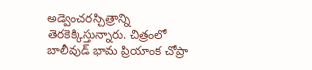అడ్వెంచరస్చిత్రాన్ని తెరకెక్కిస్తున్నారు. చిత్రంలో బాలీవుడ్ భామ ప్రియాంక చోప్రా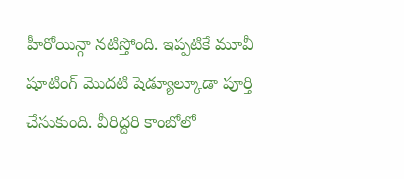హీరోయిన్గా నటిస్తోంది. ఇప్పటికే మూవీ షూటింగ్ మొదటి షెడ్యూల్కూడా పూర్తి చేసుకుంది. వీరిద్దరి కాంబోలో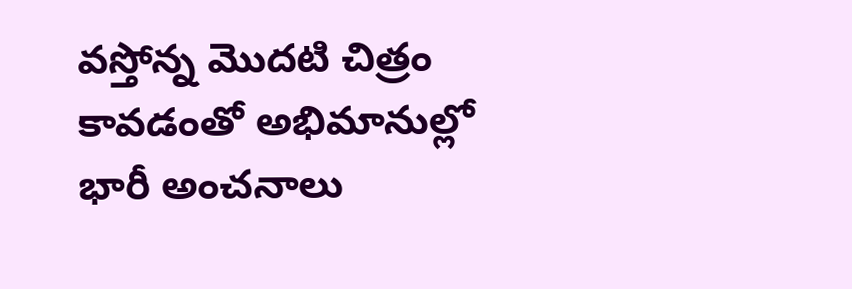వస్తోన్న మొదటి చిత్రం కావడంతో అభిమానుల్లో భారీ అంచనాలు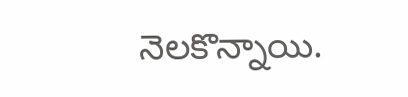నెలకొన్నాయి.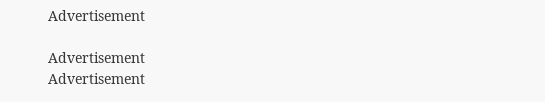Advertisement

Advertisement
Advertisement